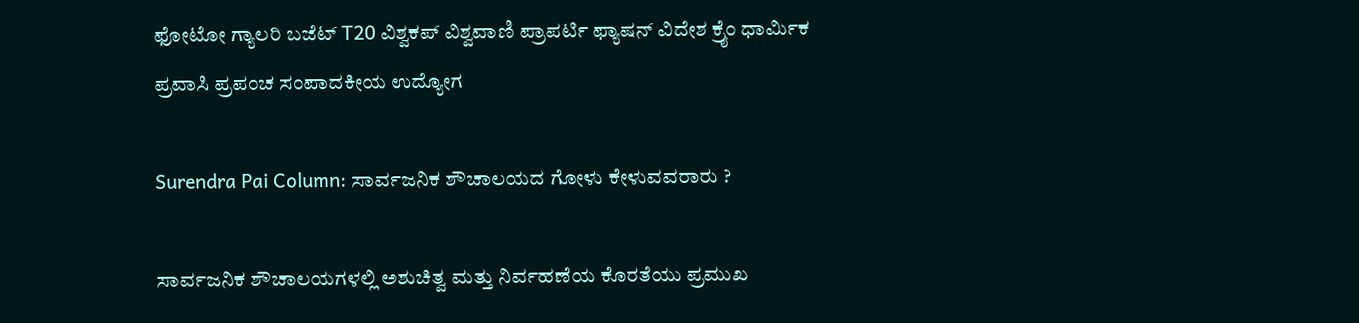ಫೋಟೋ ಗ್ಯಾಲರಿ ಬಜೆಟ್ T20 ವಿಶ್ವಕಪ್ ವಿಶ್ವವಾಣಿ ಪ್ರಾಪರ್ಟಿ ಫ್ಯಾಷನ್ ವಿದೇಶ ಕ್ರೈಂ ಧಾರ್ಮಿಕ ಪ್ರವಾಸಿ ಪ್ರಪಂಚ ಸಂಪಾದಕೀಯ ಉದ್ಯೋಗ

Surendra Pai Column: ಸಾರ್ವಜನಿಕ ಶೌಚಾಲಯದ ಗೋಳು ಕೇಳುವವರಾರು ?

ಸಾರ್ವಜನಿಕ ಶೌಚಾಲಯಗಳಲ್ಲಿ ಅಶುಚಿತ್ವ ಮತ್ತು ನಿರ್ವಹಣೆಯ ಕೊರತೆಯು ಪ್ರಮುಖ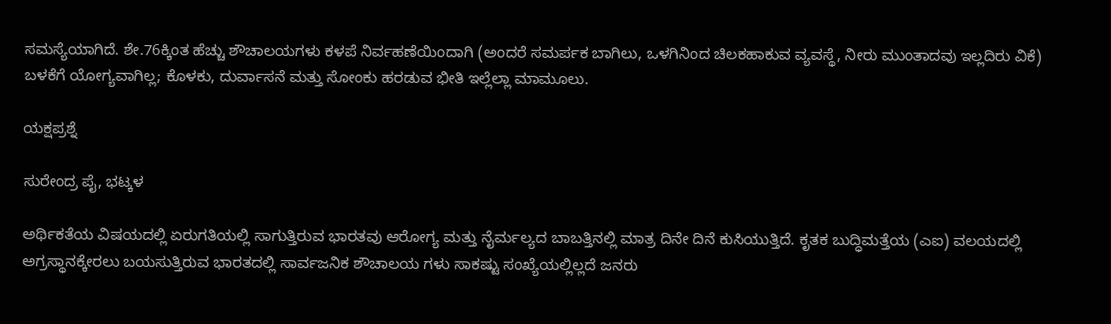ಸಮಸ್ಯೆಯಾಗಿದೆ. ಶೇ.76ಕ್ಕಿಂತ ಹೆಚ್ಚು ಶೌಚಾಲಯಗಳು ಕಳಪೆ ನಿರ್ವಹಣೆಯಿಂದಾಗಿ (ಅಂದರೆ ಸಮರ್ಪಕ ಬಾಗಿಲು, ಒಳಗಿನಿಂದ ಚಿಲಕಹಾಕುವ ವ್ಯವಸ್ಥೆ, ನೀರು ಮುಂತಾದವು ಇಲ್ಲದಿರು ವಿಕೆ) ಬಳಕೆಗೆ ಯೋಗ್ಯವಾಗಿಲ್ಲ; ಕೊಳಕು, ದುರ್ವಾಸನೆ ಮತ್ತು ಸೋಂಕು ಹರಡುವ ಭೀತಿ ಇಲ್ಲೆಲ್ಲಾ ಮಾಮೂಲು.

ಯಕ್ಷಪ್ರಶ್ನೆ

ಸುರೇಂದ್ರ ಪೈ, ಭಟ್ಕಳ

ಅರ್ಥಿಕತೆಯ ವಿಷಯದಲ್ಲಿ ಏರುಗತಿಯಲ್ಲಿ ಸಾಗುತ್ತಿರುವ ಭಾರತವು ಆರೋಗ್ಯ ಮತ್ತು ನೈರ್ಮಲ್ಯದ ಬಾಬತ್ತಿನಲ್ಲಿ ಮಾತ್ರ ದಿನೇ ದಿನೆ ಕುಸಿಯುತ್ತಿದೆ. ಕೃತಕ ಬುದ್ಧಿಮತ್ತೆಯ (ಎಐ) ವಲಯದಲ್ಲಿ ಅಗ್ರಸ್ಥಾನಕ್ಕೇರಲು ಬಯಸುತ್ತಿರುವ ಭಾರತದಲ್ಲಿ ಸಾರ್ವಜನಿಕ ಶೌಚಾಲಯ ಗಳು ಸಾಕಷ್ಟು ಸಂಖ್ಯೆಯಲ್ಲಿಲ್ಲದೆ ಜನರು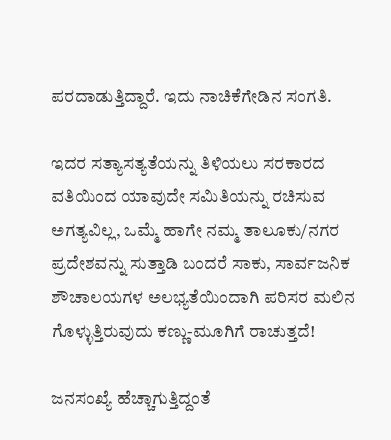ಪರದಾಡುತ್ತಿದ್ದಾರೆ. ಇದು ನಾಚಿಕೆಗೇಡಿನ ಸಂಗತಿ.

ಇದರ ಸತ್ಯಾಸತ್ಯತೆಯನ್ನು ತಿಳಿಯಲು ಸರಕಾರದ ವತಿಯಿಂದ ಯಾವುದೇ ಸಮಿತಿಯನ್ನು ರಚಿಸುವ ಅಗತ್ಯವಿಲ್ಲ, ಒಮ್ಮೆ ಹಾಗೇ ನಮ್ಮ ತಾಲೂಕು/ನಗರ ಪ್ರದೇಶವನ್ನು ಸುತ್ತಾಡಿ ಬಂದರೆ ಸಾಕು, ಸಾರ್ವಜನಿಕ ಶೌಚಾಲಯಗಳ ಅಲಭ್ಯತೆಯಿಂದಾಗಿ ಪರಿಸರ ಮಲಿನ ಗೊಳ್ಳುತ್ತಿರುವುದು ಕಣ್ಣು-ಮೂಗಿಗೆ ರಾಚುತ್ತದೆ!

ಜನಸಂಖ್ಯೆ ಹೆಚ್ಚಾಗುತ್ತಿದ್ದಂತೆ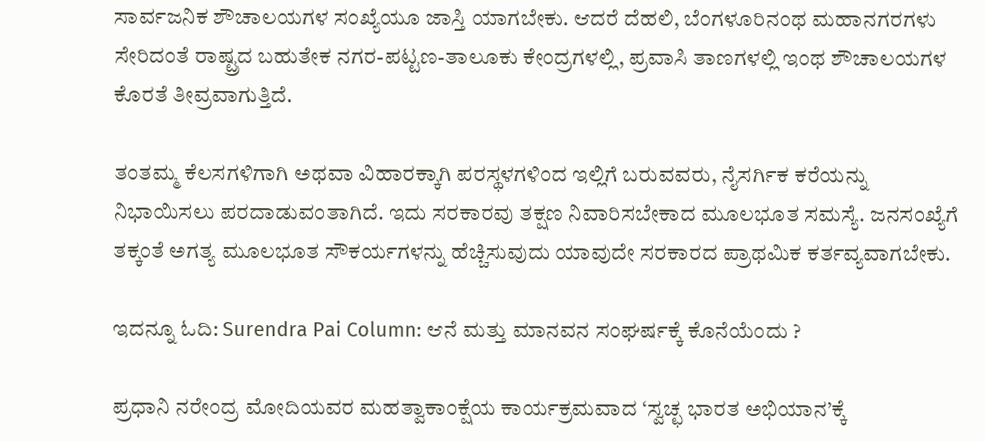ಸಾರ್ವಜನಿಕ ಶೌಚಾಲಯಗಳ ಸಂಖ್ಯೆಯೂ ಜಾಸ್ತಿ ಯಾಗಬೇಕು. ಆದರೆ ದೆಹಲಿ, ಬೆಂಗಳೂರಿನಂಥ ಮಹಾನಗರಗಳು ಸೇರಿದಂತೆ ರಾಷ್ಟ್ರದ ಬಹುತೇಕ ನಗರ-ಪಟ್ಟಣ-ತಾಲೂಕು ಕೇಂದ್ರಗಳಲ್ಲಿ, ಪ್ರವಾಸಿ ತಾಣಗಳಲ್ಲಿ ಇಂಥ ಶೌಚಾಲಯಗಳ ಕೊರತೆ ತೀವ್ರವಾಗುತ್ತಿದೆ.

ತಂತಮ್ಮ ಕೆಲಸಗಳಿಗಾಗಿ ಅಥವಾ ವಿಹಾರಕ್ಕಾಗಿ ಪರಸ್ಥಳಗಳಿಂದ ಇಲ್ಲಿಗೆ ಬರುವವರು, ನೈಸರ್ಗಿಕ ಕರೆಯನ್ನು ನಿಭಾಯಿಸಲು ಪರದಾಡುವಂತಾಗಿದೆ. ಇದು ಸರಕಾರವು ತಕ್ಷಣ ನಿವಾರಿಸಬೇಕಾದ ಮೂಲಭೂತ ಸಮಸ್ಯೆ. ಜನಸಂಖ್ಯೆಗೆ ತಕ್ಕಂತೆ ಅಗತ್ಯ ಮೂಲಭೂತ ಸೌಕರ್ಯಗಳನ್ನು ಹೆಚ್ಚಿಸುವುದು ಯಾವುದೇ ಸರಕಾರದ ಪ್ರಾಥಮಿಕ ಕರ್ತವ್ಯವಾಗಬೇಕು.

ಇದನ್ನೂ ಓದಿ: Surendra Pai Column: ಆನೆ ಮತ್ತು ಮಾನವನ ಸಂಘರ್ಷಕ್ಕೆ ಕೊನೆಯೆಂದು ?

ಪ್ರಧಾನಿ ನರೇಂದ್ರ ಮೋದಿಯವರ ಮಹತ್ವಾಕಾಂಕ್ಷೆಯ ಕಾರ್ಯಕ್ರಮವಾದ ‘ಸ್ವಚ್ಛ ಭಾರತ ಅಭಿಯಾನ’ಕ್ಕೆ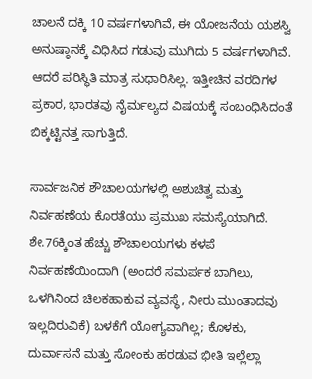ಚಾಲನೆ ದಕ್ಕಿ 10 ವರ್ಷಗಳಾಗಿವೆ, ಈ ಯೋಜನೆಯ ಯಶಸ್ವಿ ಅನುಷ್ಠಾನಕ್ಕೆ ವಿಧಿಸಿದ ಗಡುವು ಮುಗಿದು 5 ವರ್ಷಗಳಾಗಿವೆ. ಆದರೆ ಪರಿಸ್ಥಿತಿ ಮಾತ್ರ ಸುಧಾರಿಸಿಲ್ಲ. ಇತ್ತೀಚಿನ ವರದಿಗಳ ಪ್ರಕಾರ, ಭಾರತವು ನೈರ್ಮಲ್ಯದ ವಿಷಯಕ್ಕೆ ಸಂಬಂಧಿಸಿದಂತೆ ಬಿಕ್ಕಟ್ಟಿನತ್ತ ಸಾಗುತ್ತಿದೆ.

ಸಾರ್ವಜನಿಕ ಶೌಚಾಲಯಗಳಲ್ಲಿ ಅಶುಚಿತ್ವ ಮತ್ತು ನಿರ್ವಹಣೆಯ ಕೊರತೆಯು ಪ್ರಮುಖ ಸಮಸ್ಯೆಯಾಗಿದೆ. ಶೇ.76ಕ್ಕಿಂತ ಹೆಚ್ಚು ಶೌಚಾಲಯಗಳು ಕಳಪೆ ನಿರ್ವಹಣೆಯಿಂದಾಗಿ (ಅಂದರೆ ಸಮರ್ಪಕ ಬಾಗಿಲು, ಒಳಗಿನಿಂದ ಚಿಲಕಹಾಕುವ ವ್ಯವಸ್ಥೆ, ನೀರು ಮುಂತಾದವು ಇಲ್ಲದಿರುವಿಕೆ) ಬಳಕೆಗೆ ಯೋಗ್ಯವಾಗಿಲ್ಲ; ಕೊಳಕು, ದುರ್ವಾಸನೆ ಮತ್ತು ಸೋಂಕು ಹರಡುವ ಭೀತಿ ಇಲ್ಲೆಲ್ಲಾ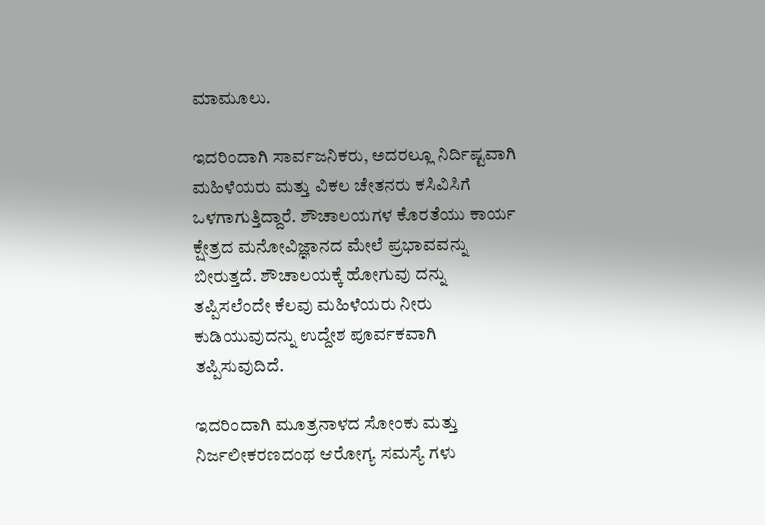ಮಾಮೂಲು.

ಇದರಿಂದಾಗಿ ಸಾರ್ವಜನಿಕರು, ಅದರಲ್ಲೂ ನಿರ್ದಿಷ್ಟವಾಗಿ ಮಹಿಳೆಯರು ಮತ್ತು ವಿಕಲ ಚೇತನರು ಕಸಿವಿಸಿಗೆ ಒಳಗಾಗುತ್ತಿದ್ದಾರೆ. ಶೌಚಾಲಯಗಳ ಕೊರತೆಯು ಕಾರ್ಯ ಕ್ಷೇತ್ರದ ಮನೋವಿಜ್ಞಾನದ ಮೇಲೆ ಪ್ರಭಾವವನ್ನು ಬೀರುತ್ತದೆ. ಶೌಚಾಲಯಕ್ಕೆ ಹೋಗುವು ದನ್ನು ತಪ್ಪಿಸಲೆಂದೇ ಕೆಲವು ಮಹಿಳೆಯರು ನೀರು ಕುಡಿಯುವುದನ್ನು ಉದ್ದೇಶ ಪೂರ್ವಕವಾಗಿ ತಪ್ಪಿಸುವುದಿದೆ.

ಇದರಿಂದಾಗಿ ಮೂತ್ರನಾಳದ ಸೋಂಕು ಮತ್ತು ನಿರ್ಜಲೀಕರಣದಂಥ ಆರೋಗ್ಯ ಸಮಸ್ಯೆ ಗಳು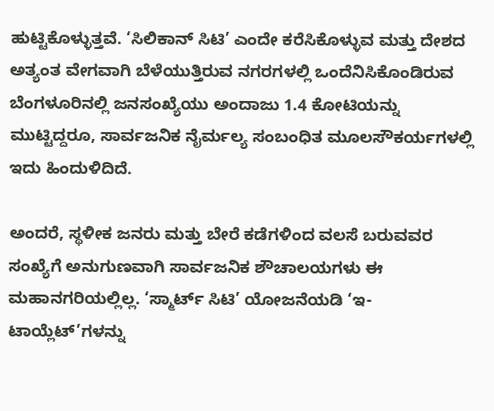ಹುಟ್ಟಿಕೊಳ್ಳುತ್ತವೆ. ‘ಸಿಲಿಕಾನ್ ಸಿಟಿ’ ಎಂದೇ ಕರೆಸಿಕೊಳ್ಳುವ ಮತ್ತು ದೇಶದ ಅತ್ಯಂತ ವೇಗವಾಗಿ ಬೆಳೆಯುತ್ತಿರುವ ನಗರಗಳಲ್ಲಿ ಒಂದೆನಿಸಿಕೊಂಡಿರುವ ಬೆಂಗಳೂರಿನಲ್ಲಿ ಜನಸಂಖ್ಯೆಯು ಅಂದಾಜು 1.4 ಕೋಟಿಯನ್ನು ಮುಟ್ಟಿದ್ದರೂ, ಸಾರ್ವಜನಿಕ ನೈರ್ಮಲ್ಯ ಸಂಬಂಧಿತ ಮೂಲಸೌಕರ್ಯಗಳಲ್ಲಿ ಇದು ಹಿಂದುಳಿದಿದೆ.

ಅಂದರೆ, ಸ್ಥಳೀಕ ಜನರು ಮತ್ತು ಬೇರೆ ಕಡೆಗಳಿಂದ ವಲಸೆ ಬರುವವರ ಸಂಖ್ಯೆಗೆ ಅನುಗುಣವಾಗಿ ಸಾರ್ವಜನಿಕ ಶೌಚಾಲಯಗಳು ಈ ಮಹಾನಗರಿಯಲ್ಲಿಲ್ಲ. ‘ಸ್ಮಾರ್ಟ್ ಸಿಟಿ’ ಯೋಜನೆಯಡಿ ‘ಇ-ಟಾಯ್ಲೆಟ್’ಗಳನ್ನು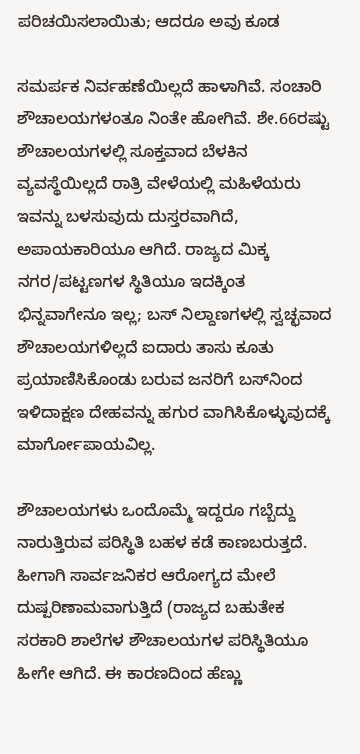ಪರಿಚಯಿಸಲಾಯಿತು; ಆದರೂ ಅವು ಕೂಡ

ಸಮರ್ಪಕ ನಿರ್ವಹಣೆಯಿಲ್ಲದೆ ಹಾಳಾಗಿವೆ. ಸಂಚಾರಿ ಶೌಚಾಲಯಗಳಂತೂ ನಿಂತೇ ಹೋಗಿವೆ. ಶೇ.66ರಷ್ಟು ಶೌಚಾಲಯಗಳಲ್ಲಿ ಸೂಕ್ತವಾದ ಬೆಳಕಿನ ವ್ಯವಸ್ಥೆಯಿಲ್ಲದೆ ರಾತ್ರಿ ವೇಳೆಯಲ್ಲಿ ಮಹಿಳೆಯರು ಇವನ್ನು ಬಳಸುವುದು ದುಸ್ತರವಾಗಿದೆ, ಅಪಾಯಕಾರಿಯೂ ಆಗಿದೆ. ರಾಜ್ಯದ ಮಿಕ್ಕ ನಗರ/ಪಟ್ಟಣಗಳ ಸ್ಥಿತಿಯೂ ಇದಕ್ಕಿಂತ ಭಿನ್ನವಾಗೇನೂ ಇಲ್ಲ; ಬಸ್ ನಿಲ್ದಾಣಗಳಲ್ಲಿ ಸ್ವಚ್ಛವಾದ ಶೌಚಾಲಯಗಳಿಲ್ಲದೆ ಐದಾರು ತಾಸು ಕೂತು ಪ್ರಯಾಣಿಸಿಕೊಂಡು ಬರುವ ಜನರಿಗೆ ಬಸ್‌ನಿಂದ ಇಳಿದಾಕ್ಷಣ ದೇಹವನ್ನು ಹಗುರ ವಾಗಿಸಿಕೊಳ್ಳುವುದಕ್ಕೆ ಮಾರ್ಗೋಪಾಯವಿಲ್ಲ.

ಶೌಚಾಲಯಗಳು ಒಂದೊಮ್ಮೆ ಇದ್ದರೂ ಗಬ್ಬೆದ್ದು ನಾರುತ್ತಿರುವ ಪರಿಸ್ಥಿತಿ ಬಹಳ ಕಡೆ ಕಾಣಬರುತ್ತದೆ. ಹೀಗಾಗಿ ಸಾರ್ವಜನಿಕರ ಆರೋಗ್ಯದ ಮೇಲೆ ದುಷ್ಪರಿಣಾಮವಾಗುತ್ತಿದೆ (ರಾಜ್ಯದ ಬಹುತೇಕ ಸರಕಾರಿ ಶಾಲೆಗಳ ಶೌಚಾಲಯಗಳ ಪರಿಸ್ಥಿತಿಯೂ ಹೀಗೇ ಆಗಿದೆ. ಈ ಕಾರಣದಿಂದ ಹೆಣ್ಣು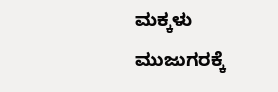ಮಕ್ಕಳು ಮುಜುಗರಕ್ಕೆ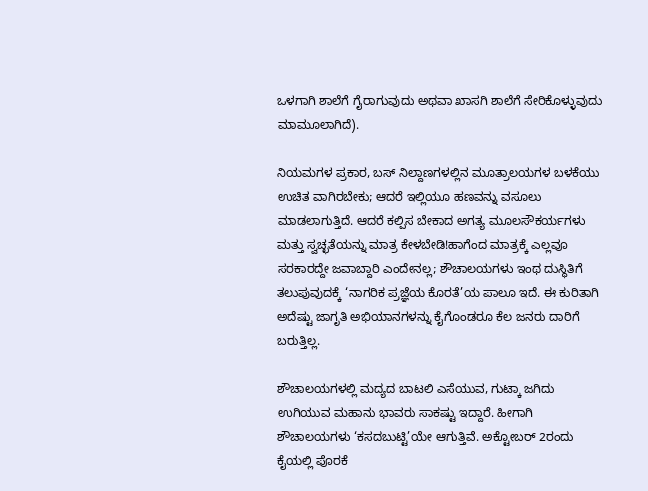ಒಳಗಾಗಿ ಶಾಲೆಗೆ ಗೈರಾಗುವುದು ಅಥವಾ ಖಾಸಗಿ ಶಾಲೆಗೆ ಸೇರಿಕೊಳ್ಳುವುದು ಮಾಮೂಲಾಗಿದೆ).

ನಿಯಮಗಳ ಪ್ರಕಾರ, ಬಸ್ ನಿಲ್ದಾಣಗಳಲ್ಲಿನ ಮೂತ್ರಾಲಯಗಳ ಬಳಕೆಯು ಉಚಿತ ವಾಗಿರಬೇಕು; ಆದರೆ ಇಲ್ಲಿಯೂ ಹಣವನ್ನು ವಸೂಲು ಮಾಡಲಾಗುತ್ತಿದೆ. ಆದರೆ ಕಲ್ಪಿಸ ಬೇಕಾದ ಅಗತ್ಯ ಮೂಲಸೌಕರ್ಯಗಳು ಮತ್ತು ಸ್ವಚ್ಛತೆಯನ್ನು ಮಾತ್ರ ಕೇಳಬೇಡಿ!ಹಾಗೆಂದ ಮಾತ್ರಕ್ಕೆ ಎಲ್ಲವೂ ಸರಕಾರದ್ದೇ ಜವಾಬ್ದಾರಿ ಎಂದೇನಲ್ಲ; ಶೌಚಾಲಯಗಳು ಇಂಥ ದುಸ್ಥಿತಿಗೆ ತಲುಪುವುದಕ್ಕೆ ‘ನಾಗರಿಕ ಪ್ರಜ್ಞೆಯ ಕೊರತೆ’ಯ ಪಾಲೂ ಇದೆ. ಈ ಕುರಿತಾಗಿ ಅದೆಷ್ಟು ಜಾಗೃತಿ ಅಭಿಯಾನಗಳನ್ನು ಕೈಗೊಂಡರೂ ಕೆಲ ಜನರು ದಾರಿಗೆ ಬರುತ್ತಿಲ್ಲ.

ಶೌಚಾಲಯಗಳಲ್ಲಿ ಮದ್ಯದ ಬಾಟಲಿ ಎಸೆಯುವ, ಗುಟ್ಕಾ ಜಗಿದು ಉಗಿಯುವ ಮಹಾನು ಭಾವರು ಸಾಕಷ್ಟು ಇದ್ದಾರೆ. ಹೀಗಾಗಿ ಶೌಚಾಲಯಗಳು ‘ಕಸದಬುಟ್ಟಿ’ಯೇ ಆಗುತ್ತಿವೆ. ಅಕ್ಟೋಬರ್ 2ರಂದು ಕೈಯಲ್ಲಿ ಪೊರಕೆ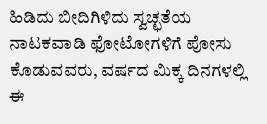ಹಿಡಿದು ಬೀದಿಗಿಳಿದು ಸ್ವಚ್ಛತೆಯ ನಾಟಕವಾಡಿ ಫೋಟೋಗಳಿಗೆ ಪೋಸು ಕೊಡುವವರು, ವರ್ಷದ ಮಿಕ್ಕ ದಿನಗಳಲ್ಲಿ ಈ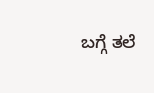ಬಗ್ಗೆ ತಲೆ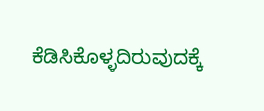ಕೆಡಿಸಿಕೊಳ್ಳದಿರುವುದಕ್ಕೆ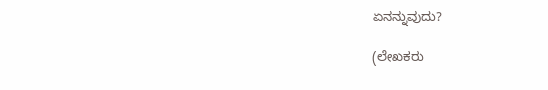ಏನನ್ನುವುದು?

(ಲೇಖಕರು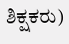ಶಿಕ್ಷಕರು)